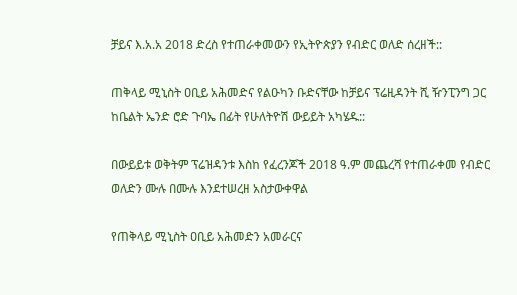ቻይና እ.አ.አ 2018 ድረስ የተጠራቀመውን የኢትዮጵያን የብድር ወለድ ሰረዘች::

ጠቅላይ ሚኒስት ዐቢይ አሕመድና የልዑካን ቡድናቸው ከቻይና ፕሬዚዳንት ሺ ዥንፒንግ ጋር ከቤልት ኤንድ ሮድ ጉባኤ በፊት የሁለትዮሽ ውይይት አካሄዱ::

በውይይቱ ወቅትም ፕሬዝዳንቱ እስከ የፈረንጆች 2018 ዓ.ም መጨረሻ የተጠራቀመ የብድር ወለድን ሙሉ በሙሉ እንደተሠረዘ አስታውቀዋል

የጠቅላይ ሚኒስት ዐቢይ አሕመድን አመራርና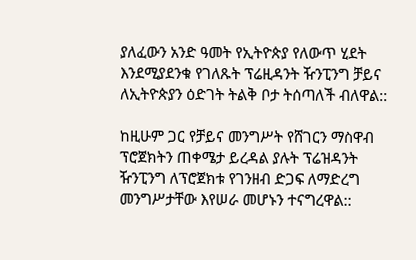ያለፈውን አንድ ዓመት የኢትዮጵያ የለውጥ ሂደት እንደሚያደንቁ የገለጹት ፕሬዚዳንት ዥንፒንግ ቻይና ለኢትዮጵያን ዕድገት ትልቅ ቦታ ትሰጣለች ብለዋል::

ከዚሁም ጋር የቻይና መንግሥት የሸገርን ማስዋብ ፕሮጀክትን ጠቀሜታ ይረዳል ያሉት ፕሬዝዳንት ዥንፒንግ ለፕሮጀክቱ የገንዘብ ድጋፍ ለማድረግ መንግሥታቸው እየሠራ መሆኑን ተናግረዋል::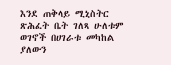እንደ ጠቅላይ ሚኒስትር ጽሕፈት ቤት ገለጻ ሁለቱም ወገኖች በሀገራቱ መካከል ያለውን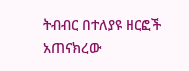ትብብር በተለያዩ ዘርፎች አጠናክረው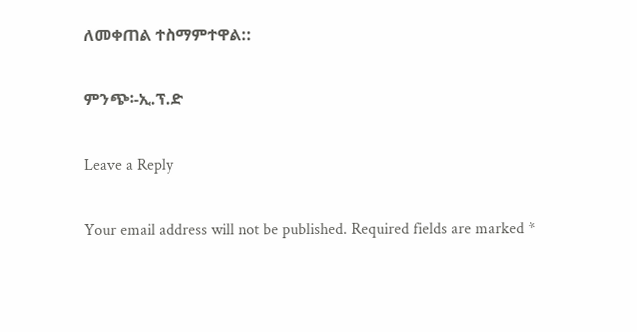ለመቀጠል ተስማምተዋል::

ምንጭ፡-ኢ.ፕ.ድ

Leave a Reply

Your email address will not be published. Required fields are marked *